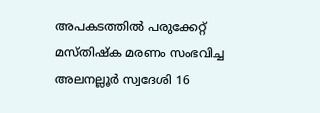അപകടത്തില്‍ പരുക്കേറ്റ് മസ്തിഷ്ക മരണം സംഭവിച്ച അലനല്ലൂര്‍ സ്വദേശി 16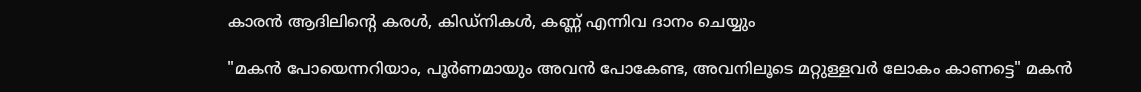കാരന്‍ ആദിലിന്‍റെ കരൾ, കിഡ്‌നികൾ, കണ്ണ് എന്നിവ ദാനം ചെയ്യും

"മകൻ പോയെന്നറിയാം, പൂർണമായും അവൻ പോകേണ്ട, അവനിലൂടെ മറ്റുള്ളവർ ലോകം കാണട്ടെ" മകൻ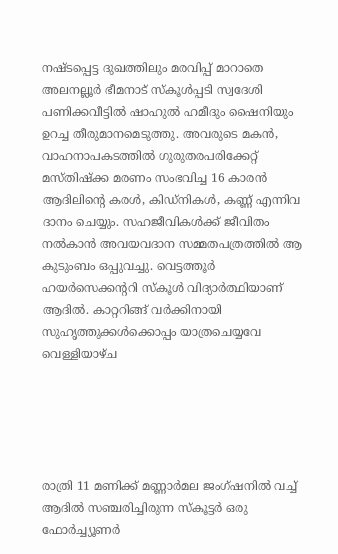നഷ്ടപ്പെട്ട ദുഖത്തിലും മരവിപ്പ് മാറാതെ അലനല്ലൂർ ഭീമനാട് സ്കൂൾപ്പടി സ്വദേശി പണിക്കവീട്ടിൽ ഷാഹുൽ ഹമീദും ഷൈനിയും ഉറച്ച തീരുമാനമെടുത്തു. അവരുടെ മകൻ, വാഹനാപകടത്തിൽ ഗുരുതരപരിക്കേറ്റ് മസ്തിഷ്ക്ക മരണം സംഭവിച്ച 16 കാരൻ ആദിലിന്റെ കരൾ, കിഡ്‌നികൾ, കണ്ണ് എന്നിവ ദാനം ചെയ്യും. സഹജീവികൾക്ക് ജീവിതം നൽകാൻ അവയവദാന സമ്മതപത്രത്തിൽ ആ കുടുംബം ഒപ്പുവച്ചു. വെട്ടത്തൂർ ഹയർസെക്കന്ററി സ്കൂൾ വിദ്യാർത്ഥിയാണ് ആദിൽ. കാറ്ററിങ്ങ് വർക്കിനായി സുഹൃത്തുക്കൾക്കൊപ്പം യാത്രചെയ്യവേ വെള്ളിയാഴ്ച





രാത്രി 11 മണിക്ക് മണ്ണാർമല ജംഗ്ഷനിൽ വച്ച് ആദിൽ സഞ്ചരിച്ചിരുന്ന സ്കൂട്ടർ ഒരു ഫോർച്ച്യൂണർ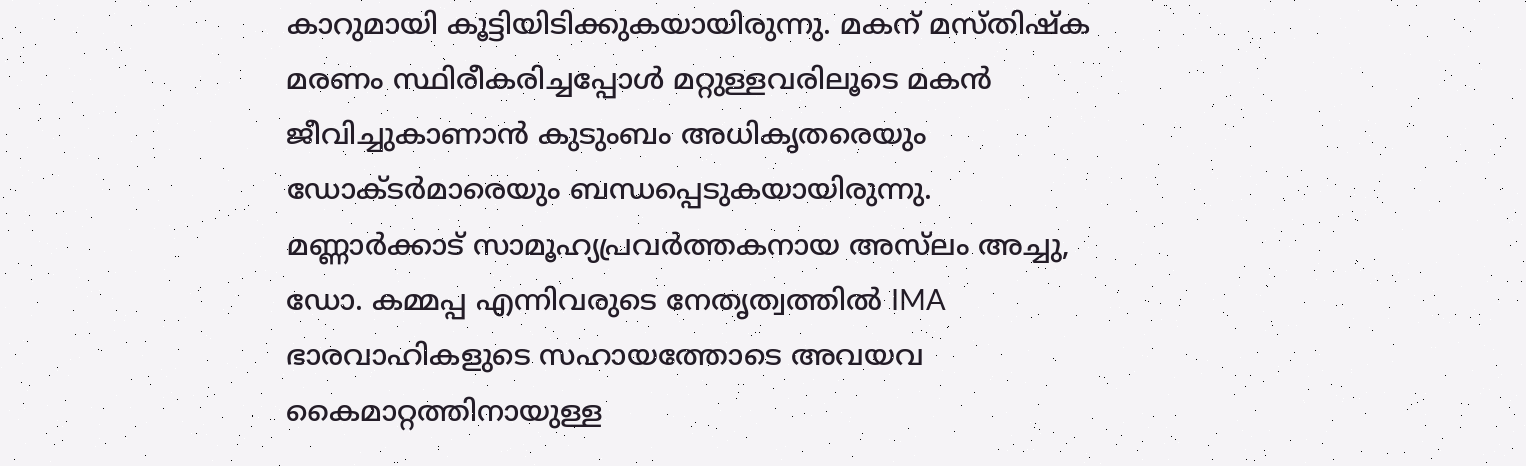കാറുമായി കൂട്ടിയിടിക്കുകയായിരുന്നു. മകന് മസ്തിഷ്ക മരണം സ്ഥിരീകരിച്ചപ്പോൾ മറ്റുള്ളവരിലൂടെ മകൻ ജീവിച്ചുകാണാൻ കുടുംബം അധികൃതരെയും ഡോക്ടർമാരെയും ബന്ധപ്പെടുകയായിരുന്നു. മണ്ണാർക്കാട് സാമൂഹ്യപ്രവർത്തകനായ അസ്‌ലം അച്ചു, ഡോ. കമ്മപ്പ എന്നിവരുടെ നേതൃത്വത്തിൽ IMA ഭാരവാഹികളുടെ സഹായത്തോടെ അവയവ കൈമാറ്റത്തിനായുള്ള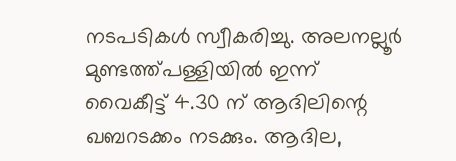നടപടികൾ സ്വീകരിച്ചു. അലനല്ലൂർ മുണ്ടത്ത്പള്ളിയിൽ ഇന്ന് വൈകീട്ട് 4.30 ന് ആദിലിന്റെ ഖബറടക്കം നടക്കും. ആദില,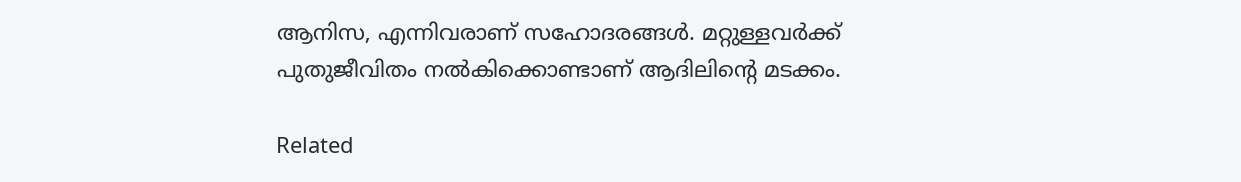ആനിസ, എന്നിവരാണ് സഹോദരങ്ങൾ. മറ്റുള്ളവർക്ക് പുതുജീവിതം നൽകിക്കൊണ്ടാണ് ആദിലിന്റെ മടക്കം.

Related